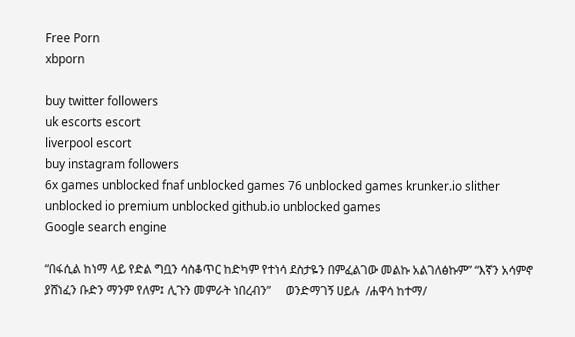Free Porn
xbporn

buy twitter followers
uk escorts escort
liverpool escort
buy instagram followers
6x games unblocked fnaf unblocked games 76 unblocked games krunker.io slither unblocked io premium unblocked github.io unblocked games
Google search engine

“በፋሲል ከነማ ላይ የድል ግቧን ሳስቆጥር ከድካም የተነሳ ደስታዬን በምፈልገው መልኩ አልገለፅኩም” “እኛን አሳምኖ ያሸነፈን ቡድን ማንም የለም፤ ሊጉን መምራት ነበረብን”     ወንድማገኝ ሀይሉ  /ሐዋሳ ከተማ/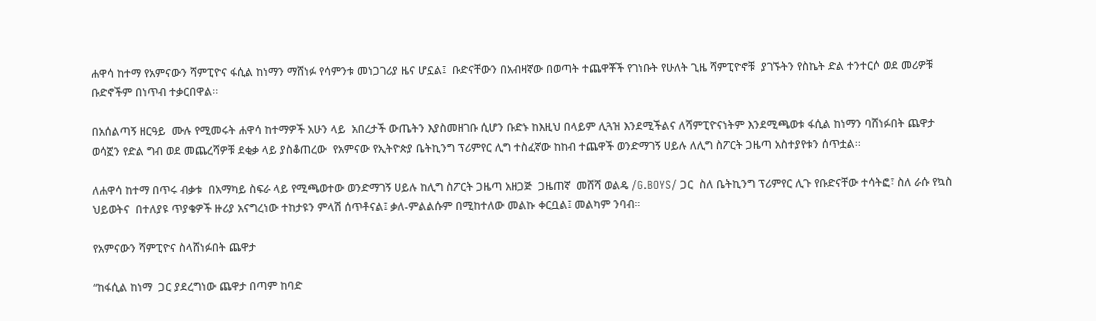ሐዋሳ ከተማ የአምናውን ሻምፒዮና ፋሲል ከነማን ማሸነፉ የሳምንቱ መነጋገሪያ ዜና ሆኗል፤  ቡድናቸውን በአብዛኛው በወጣት ተጨዋቾች የገነቡት የሁለት ጊዜ ሻምፒዮኖቹ  ያገኙትን የስኬት ድል ተንተርሶ ወደ መሪዎቹ ቡድኖችም በነጥብ ተቃርበዋል፡፡

በአሰልጣኝ ዘርዓይ  ሙሉ የሚመሩት ሐዋሳ ከተማዎች አሁን ላይ  አበረታች ውጤትን እያስመዘገቡ ሲሆን ቡድኑ ከእዚህ በላይም ሊጓዝ እንደሚችልና ለሻምፒዮናነትም እንደሚጫወቱ ፋሲል ከነማን ባሸነፉበት ጨዋታ ወሳኟን የድል ግብ ወደ መጨረሻዎቹ ደቂቃ ላይ ያስቆጠረው  የአምናው የኢትዮጵያ ቤትኪንግ ፕሪምየር ሊግ ተስፈኛው ከከብ ተጨዋች ወንድማገኝ ሀይሉ ለሊግ ስፖርት ጋዜጣ አስተያየቱን ሰጥቷል፡፡

ለሐዋሳ ከተማ በጥሩ ብቃቱ  በአማካይ ስፍራ ላይ የሚጫወተው ወንድማገኝ ሀይሉ ከሊግ ስፖርት ጋዜጣ አዘጋጅ  ጋዜጠኛ  መሸሻ ወልዴ /G.BOYS/ ጋር  ስለ ቤትኪንግ ፕሪምየር ሊጉ የቡድናቸው ተሳትፎ፣ ስለ ራሱ የኳስ ህይወትና  በተለያዩ ጥያቄዎች ዙሪያ አናግረነው ተከታዩን ምላሽ ሰጥቶናል፤ ቃለ-ምልልሱም በሚከተለው መልኩ ቀርቧል፤ መልካም ንባብ።

የአምናውን ሻምፒዮና ስላሸነፉበት ጨዋታ

“ከፋሲል ከነማ  ጋር ያደረግነው ጨዋታ በጣም ከባድ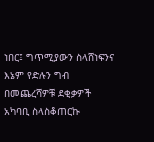ነበር፤ ግጥሚያውን ስላሸነፍንና እኔም የድሉን ግብ በመጨረሻዎቹ ደቂቃዎች አካባቢ ስላስቆጠርኩ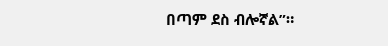በጣም ደስ ብሎኛል”።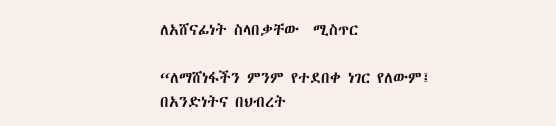ለአሸናፊነት ስላበቃቸው  ሚስጥር

“ለማሸነፋችን ምንም የተደበቀ ነገር የለውም፤ በአንድነትና በህብረት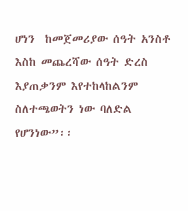ሆነን  ከመጀመሪያው ሰዓት አንስቶ እስከ መጨረሻው ሰዓት ድረስ እያጠቃንም እየተከላከልንም ስለተጫወትን ነው ባለድል የሆንነው”፡፡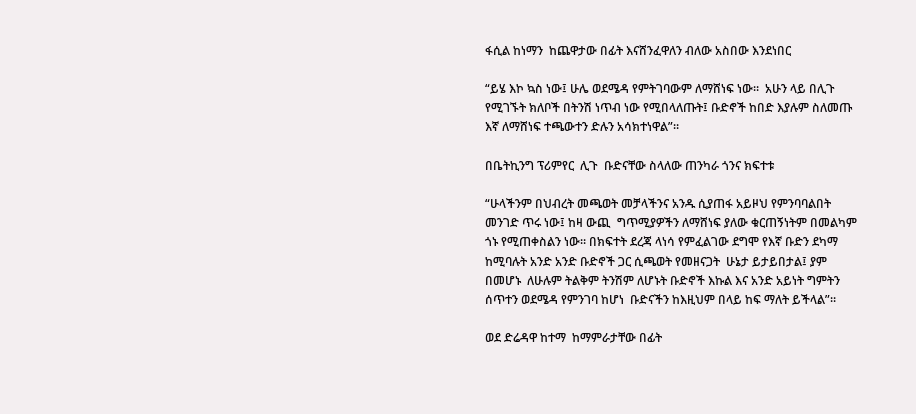ፋሲል ከነማን  ከጨዋታው በፊት እናሸንፈዋለን ብለው አስበው እንደነበር

“ይሄ እኮ ኳስ ነው፤ ሁሌ ወደሜዳ የምትገባውም ለማሸነፍ ነው።  አሁን ላይ በሊጉ የሚገኙት ክለቦች በትንሽ ነጥብ ነው የሚበላለጡት፤ ቡድኖች ከበድ እያሉም ስለመጡ እኛ ለማሸነፍ ተጫውተን ድሉን አሳክተነዋል”።

በቤትኪንግ ፕሪምየር  ሊጉ  ቡድናቸው ስላለው ጠንካራ ጎንና ክፍተቱ

“ሁላችንም በህብረት መጫወት መቻላችንና አንዱ ሲያጠፋ አይዞህ የምንባባልበት መንገድ ጥሩ ነው፤ ከዛ ውጪ  ግጥሚያዎችን ለማሸነፍ ያለው ቁርጠኝነትም በመልካም ጎኑ የሚጠቀስልን ነው። በክፍተት ደረጃ ላነሳ የምፈልገው ደግሞ የእኛ ቡድን ደካማ ከሚባሉት አንድ አንድ ቡድኖች ጋር ሲጫወት የመዘናጋት  ሁኔታ ይታይበታል፤ ያም በመሆኑ  ለሁሉም ትልቅም ትንሽም ለሆኑት ቡድኖች እኩል እና አንድ አይነት ግምትን ሰጥተን ወደሜዳ የምንገባ ከሆነ  ቡድናችን ከእዚህም በላይ ከፍ ማለት ይችላል”።

ወደ ድሬዳዋ ከተማ  ከማምራታቸው በፊት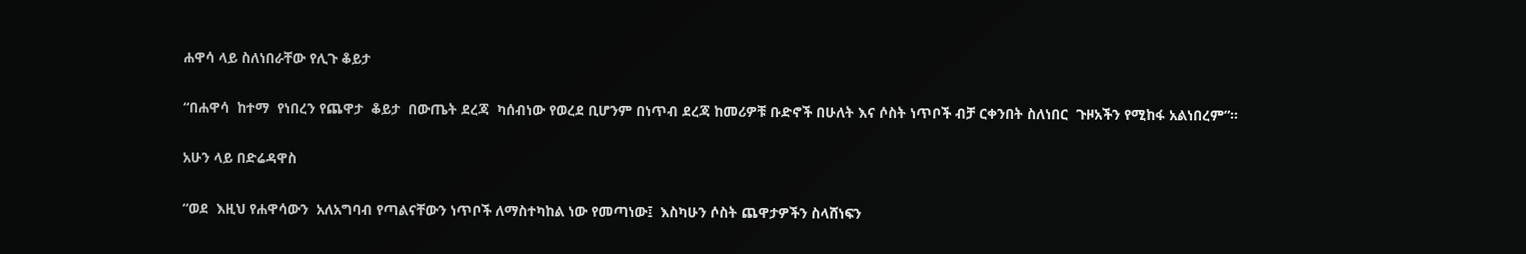ሐዋሳ ላይ ስለነበራቸው የሊጉ ቆይታ

“በሐዋሳ  ከተማ  የነበረን የጨዋታ  ቆይታ  በውጤት ደረጃ  ካሰብነው የወረደ ቢሆንም በነጥብ ደረጃ ከመሪዎቹ ቡድኖች በሁለት እና ሶስት ነጥቦች ብቻ ርቀንበት ስለነበር  ጉዞአችን የሚከፋ አልነበረም”።

አሁን ላይ በድሬዳዋስ

“ወደ  እዚህ የሐዋሳውን  አለአግባብ የጣልናቸውን ነጥቦች ለማስተካከል ነው የመጣነው፤  እስካሁን ሶስት ጨዋታዎችን ስላሸነፍን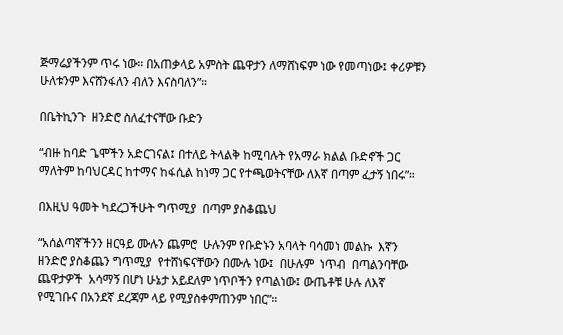ጅማሬያችንም ጥሩ ነው። በአጠቃላይ አምስት ጨዋታን ለማሸነፍም ነው የመጣነው፤ ቀሪዎቹን ሁለቱንም እናሸንፋለን ብለን እናስባለን”።

በቤትኪንጉ  ዘንድሮ ስለፈተናቸው ቡድን

“ብዙ ከባድ ጌሞችን አድርገናል፤ በተለይ ትላልቅ ከሚባሉት የአማራ ክልል ቡድኖች ጋር ማለትም ከባህርዳር ከተማና ከፋሲል ከነማ ጋር የተጫወትናቸው ለእኛ በጣም ፈታኝ ነበሩ”።

በእዚህ ዓመት ካደረጋችሁት ግጥሚያ  በጣም ያስቆጨህ

“አሰልጣኛችንን ዘርዓይ ሙሉን ጨምሮ  ሁሉንም የቡድኑን አባላት ባሳመነ መልኩ  እኛን  ዘንድሮ ያስቆጨን ግጥሚያ  የተሸነፍናቸውን በሙሉ ነው፤  በሁሉም  ነጥብ  በጣልንባቸው  ጨዋታዎች  አሳማኝ በሆነ ሁኔታ አይደለም ነጥቦችን የጣልነው፤ ውጤቶቹ ሁሉ ለእኛ  የሚገቡና በአንደኛ ደረጃም ላይ የሚያስቀምጠንም ነበር”።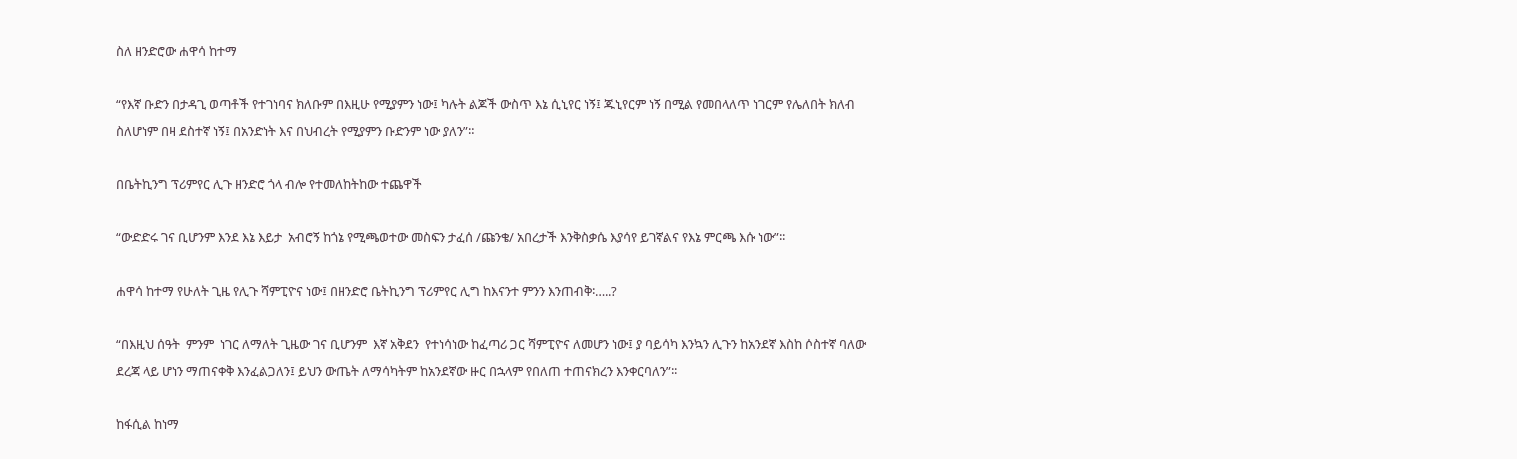ስለ ዘንድሮው ሐዋሳ ከተማ

“የእኛ ቡድን በታዳጊ ወጣቶች የተገነባና ክለቡም በእዚሁ የሚያምን ነው፤ ካሉት ልጆች ውስጥ እኔ ሲኒየር ነኝ፤ ጁኒየርም ነኝ በሚል የመበላለጥ ነገርም የሌለበት ክለብ ስለሆነም በዛ ደስተኛ ነኝ፤ በአንድነት እና በህብረት የሚያምን ቡድንም ነው ያለን”።

በቤትኪንግ ፕሪምየር ሊጉ ዘንድሮ ጎላ ብሎ የተመለከትከው ተጨዋች

“ውድድሩ ገና ቢሆንም እንደ እኔ እይታ  አብሮኝ ከጎኔ የሚጫወተው መስፍን ታፈሰ /ጩንቄ/ አበረታች እንቅስቃሴ እያሳየ ይገኛልና የእኔ ምርጫ እሱ ነው”፡፡

ሐዋሳ ከተማ የሁለት ጊዜ የሊጉ ሻምፒዮና ነው፤ በዘንድሮ ቤትኪንግ ፕሪምየር ሊግ ከእናንተ ምንን እንጠብቅ፡…..?

“በእዚህ ሰዓት  ምንም  ነገር ለማለት ጊዜው ገና ቢሆንም  እኛ አቅደን  የተነሳነው ከፈጣሪ ጋር ሻምፒዮና ለመሆን ነው፤ ያ ባይሳካ እንኳን ሊጉን ከአንደኛ እስከ ሶስተኛ ባለው ደረጃ ላይ ሆነን ማጠናቀቅ እንፈልጋለን፤ ይህን ውጤት ለማሳካትም ከአንደኛው ዙር በኋላም የበለጠ ተጠናክረን እንቀርባለን”፡፡

ከፋሲል ከነማ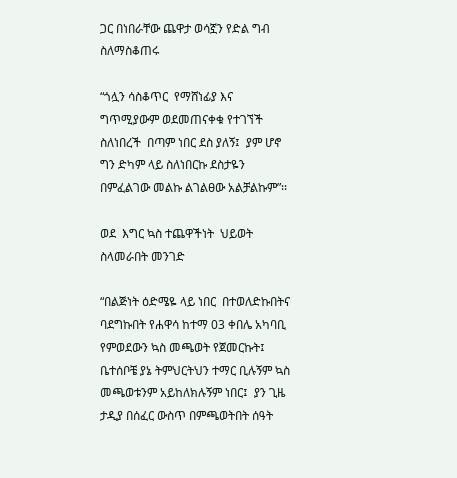ጋር በነበራቸው ጨዋታ ወሳኟን የድል ግብ ስለማስቆጠሩ

“ጎሏን ሳስቆጥር  የማሸነፊያ እና  ግጥሚያውም ወደመጠናቀቁ የተገኘች ስለነበረች  በጣም ነበር ደስ ያለኝ፤  ያም ሆኖ ግን ድካም ላይ ስለነበርኩ ደስታዬን በምፈልገው መልኩ ልገልፀው አልቻልኩም”፡፡

ወደ  እግር ኳስ ተጨዋችነት  ህይወት ስላመራበት መንገድ

“በልጅነት ዕድሜዬ ላይ ነበር  በተወለድኩበትና ባደግኩበት የሐዋሳ ከተማ 03 ቀበሌ አካባቢ  የምወደውን ኳስ መጫወት የጀመርኩት፤  ቤተሰቦቼ ያኔ ትምህርትህን ተማር ቢሉኝም ኳስ መጫወቱንም አይከለክሉኝም ነበር፤  ያን ጊዜ ታዲያ በሰፈር ውስጥ በምጫወትበት ሰዓት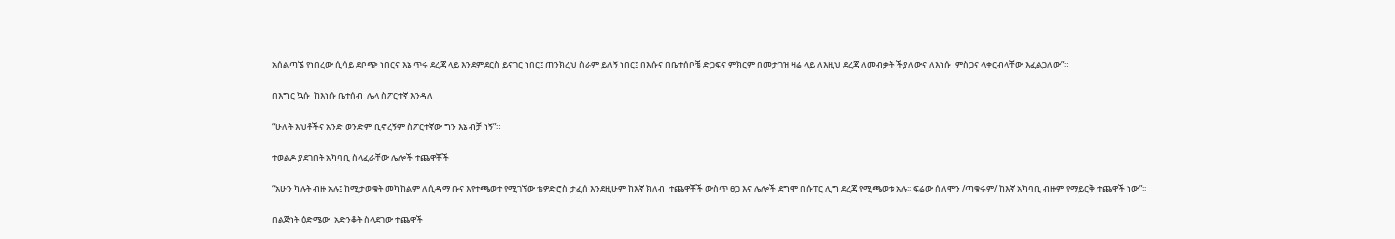አሰልጣኜ የነበረው ሲሳይ ደቦጭ ነበርና እኔ ጥሩ ደረጃ ላይ እንደምደርስ ይናገር ነበር፤ ጠንክረህ ስራም ይለኝ ነበር፤ በእሱና በቤተሰቦቼ ድጋፍና ምክርም በመታገዝ ዛሬ ላይ ለእዚህ ደረጃ ለመብቃት ችያለውና ለእነሱ  ምስጋና ላቀርብላቸው እፈልጋለው”።

በእግር ኳሱ  ከእነሱ ቤተሰብ  ሌላ ስፖርተኛ እንዳለ

“ሁለት እህቶችና አንድ ወንድም ቢኖረኝም ስፖርተኛው ግን እኔ ብቻ ነኝ”።

ተወልዶ ያደገበት አካባቢ ስላፈራቸው ሌሎች ተጨዋቾች

“አሁን ካሉት ብዙ አሉ፤ ከሚታወቁት መካከልም ለሲዳማ ቡና እየተጫወተ የሚገኘው ቴዎድሮስ ታፈሰ እንደዚሁም ከእኛ ክለብ  ተጨዋቾች ውስጥ ፀጋ እና ሌሎች ደግሞ በሱፐር ሊግ ደረጃ የሚጫወቱ አሉ፡፡ ፍሬው ሰለሞን /ጣቁሩም/ ከእኛ አካባቢ ብዙም የማይርቅ ተጨዋች ነው”፡፡

በልጅነት ዕድሜው  አድንቆት ስላደገው ተጨዋች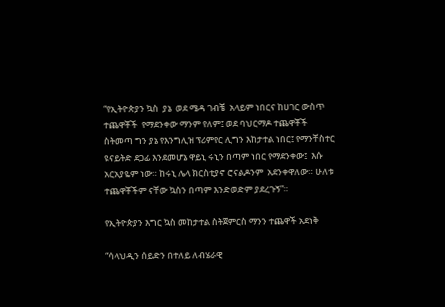“የኢትዮጵያን ኳስ  ያኔ  ወደ ሜዳ ገብቼ  አላይም ነበርና ከሀገር ውስጥ ተጨዋቾች  የማደንቀው ማንም የለም፤ ወደ ባህርማዶ ተጨዋቾች ስትመጣ ግን ያኔ የእንግሊዝ ፕሪምየር ሊግን እከታተል ነበር፤ የማንቸስተር ዩናይትድ ደጋፊ እንደመሆኔ ዋይኒ ሩኒን በጣም ነበር የማደንቀው፤  እሱ አርአያዬም ነው። ከሩኒ ሌላ ክርስቲያኖ ሮናልዶንም  አደንቀዋለው። ሁለቱ ተጨዋቾችም ናቸው ኳስን በጣም እንድወድም ያደረጉኝ”።

የኢትዮጵያን እግር ኳስ መከታተል ስትጀምርስ ማንን ተጨዋች አደነቅ

“ሳላህዲን ሰይድን በተለይ ለብሄራዊ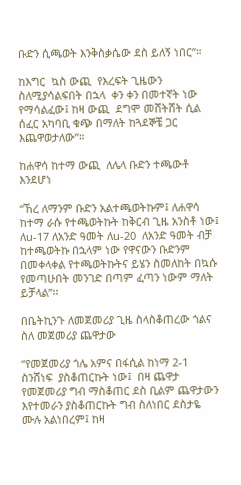ቡድን ሲጫወት እንቅስቃሴው ደስ ይለኝ ነበር”።

ከእግር  ኳስ ውጪ  የእረፍት ጊዜውን ስለሚያሳልፍበት በኋላ  ቀን ቀን በመተኛት ነው የማሳልፈው፤ ከዛ ውጪ  ደግሞ መሸትሸት ሲል ሰፈር አካባቢ ቁጭ በማለት ከጓደኞቼ ጋር እጨዋወታለው”።

ከሐዋሳ ከተማ ውጪ  ለሌላ ቡድን ተጫውቶ እንደሆነ

“ኸረ ለማንም ቡድን አልተጫወትኩም፤ ለሐዋሳ ከተማ ራሱ የተጫወትኩት ከቅርብ ጊዜ አንስቶ ነው፤ ለu-17 ለአንድ ዓመት ለu-20  ለአንድ ዓመት ብቻ ከተጫወትኩ በኋላም ነው የዋናውን ቡድንም በመቀላቀል የተጫወትኩትና ይሄን ስመለከት በኳሱ የመጣሁበት መንገድ በጣም ፈጣን ነውም ማለት ይቻላል”፡፡

በቤትኪንጉ ለመጀመሪያ ጊዜ ስላስቆጠረው ጎልና ስለ መጀመሪያ ጨዋታው

“የመጀመሪያ ጎሌ አምና በፋሲል ከነማ 2-1 ስንሸነፍ  ያስቆጠርኩት ነው፤  በዛ ጨዋታ  የመጀመሪያ ግብ ማስቆጠር ደስ ቢልም ጨዋታውን እየተመራን ያስቆጠርኩት ግብ ስለነበር ደስታዬ ሙሉ አልነበረም፤ ከዛ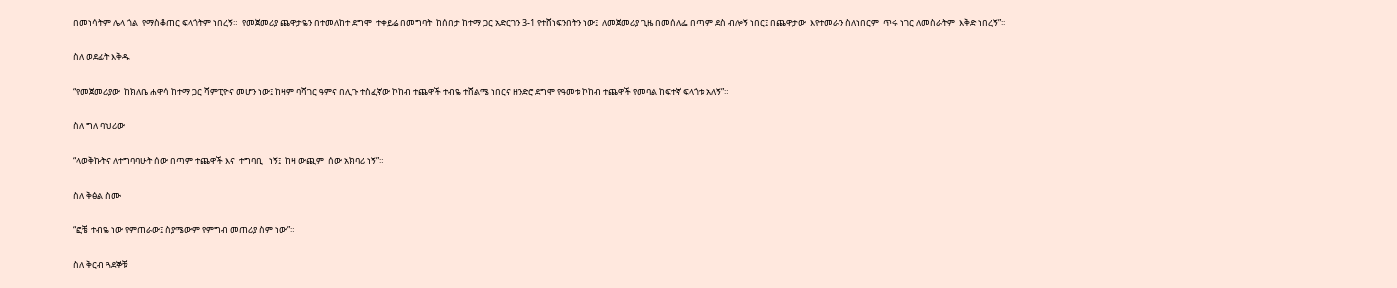በመነሳትም ሌላ ጎል  የማስቆጠር ፍላጎትም ነበረኝ።  የመጀመሪያ ጨዋታዬን በተመለከተ ደግሞ  ተቀይሬ በመግባት  ከሰበታ ከተማ ጋር አድርገን 3-1 የተሸነፍንበትን ነው፤  ለመጀመሪያ ጊዜ በመሰለፌ በጣም ደስ ብሎኝ ነበር፤ በጨዋታው  እየተመራን ስለነበርም  ጥሩ ነገር ለመስራትም  እቅድ ነበረኝ”፡፡

ስለ ወደፊት እቅዱ

“የመጀመሪያው  ከክለቤ ሐዋሳ ከተማ ጋር ሻምፒዮና መሆን ነው፤ ከዛም ባሻገር ዓምና በሊጉ ተስፈኛው ኮከብ ተጨዋች ተብዬ ተሸልሜ ነበርና ዘንድሮ ደግሞ የዓመቱ ኮከብ ተጨዋች የመባል ከፍተኛ ፍላጎቱ አለኝ”።

ስለ ግለ ባህሪው

“ላወቅኩትና ለተግባባሁት ሰው በጣም ተጨዋች እና  ተግባቢ   ነኝ፤  ከዛ ውጪም  ሰው አክባሪ ነኝ”።

ስለ ቅፅል ስሙ

“ፎቼ  ተብዬ ነው የምጠራው፤ ስያሜውም የምግብ መጠሪያ ስም ነው”።

ስለ ቅርብ ጓደኞቹ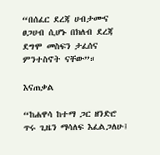“በሰፈር ደረጃ ሀብታሙና ፀጋሀብ ሲሆኑ በክለብ ደረጃ ደግሞ መስፍን ታፈሰና ምንተስኖት ናቸው”።

እናጠቃል

“ከሐዋሳ ከተማ ጋር ዘንድሮ ጥሩ ጊዜን ማሳለፍ እፈልጋለሁ፤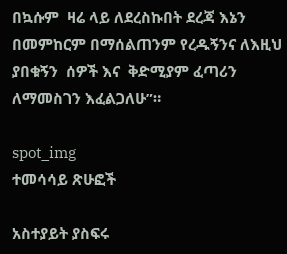በኳሱም  ዛሬ ላይ ለደረስኩበት ደረጃ እኔን በመምከርም በማሰልጠንም የረዱኝንና ለእዚህ ያበቁኝን  ሰዎች እና  ቅድሚያም ፈጣሪን ለማመስገን እፈልጋለሁ”።

spot_img
ተመሳሳይ ጽሁፎች

አስተያይት ያስፍሩ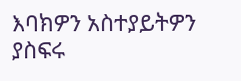እባክዎን አስተያይትዎን ያስፍሩ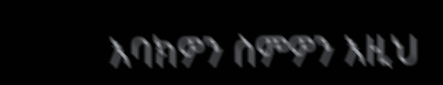እባክዎን ስምዎን እዚህ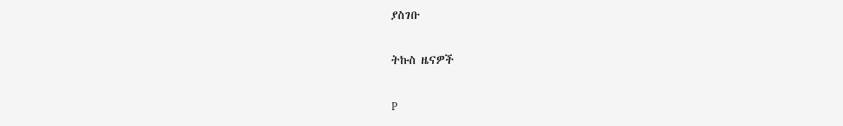ያስገቡ

ትኩስ ዜናዎች

P